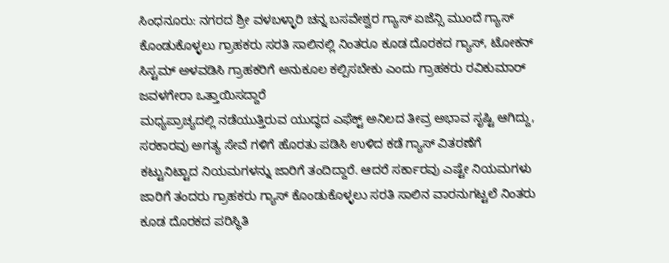ಸಿಂಧನೂರು: ನಗರದ ಶ್ರೀ ವಳಬಳ್ಳಾರಿ ಚನ್ನ ಬಸವೇಶ್ವರ ಗ್ಯಾಸ್ ಏಜೆನ್ಸಿ ಮುಂದೆ ಗ್ಯಾಸ್ ಕೊಂಡುಕೊಳ್ಳಲು ಗ್ರಾಹಕರು ಸರತಿ ಸಾಲಿನಲ್ಲಿ ನಿಂತರೂ ಕೂಡ ದೊರಕದ ಗ್ಯಾಸ್, ಟೋಕನ್ ಸಿಸ್ಟಮ್ ಅಳವಡಿಸಿ ಗ್ರಾಹಕರಿಗೆ ಅನುಕೂಲ ಕಲ್ಪಿಸಬೇಕು ಎಂದು ಗ್ರಾಹಕರು ರವಿಕುಮಾರ್ ಜವಳಗೇರಾ ಒತ್ತಾಯಿಸದ್ದಾರೆ
ಮಧ್ಯಪ್ರಾಚ್ಯದಲ್ಲಿ ನಡೆಯುತ್ತಿರುವ ಯುದ್ಧದ ಎಫೆಕ್ಟ್ ಅನಿಲದ ತೀವ್ರ ಅಭಾವ ಸೃಷ್ಟಿ ಆಗಿದ್ದು, ಸರಕಾರವು ಅಗತ್ಯ ಸೇವೆ ಗಳಿಗೆ ಹೊರತು ಪಡಿಸಿ ಉಳಿದ ಕಡೆ ಗ್ಯಾಸ್ ವಿತರಣೆಗೆ ಕಟ್ಟುನಿಟ್ಟಾದ ನಿಯಮಗಳನ್ನು ಜಾರಿಗೆ ತಂದಿದ್ದಾರೆ. ಆದರೆ ಸರ್ಕಾರವು ಎಷ್ಟೇ ನಿಯಮಗಳು ಜಾರಿಗೆ ತಂದರು ಗ್ರಾಹಕರು ಗ್ಯಾಸ್ ಕೊಂಡುಕೊಳ್ಳಲು ಸರತಿ ಸಾಲಿನ ವಾರನುಗಟ್ಟಲೆ ನಿಂತರು ಕೂಡ ದೊರಕದ ಪರಿಸ್ಥಿತಿ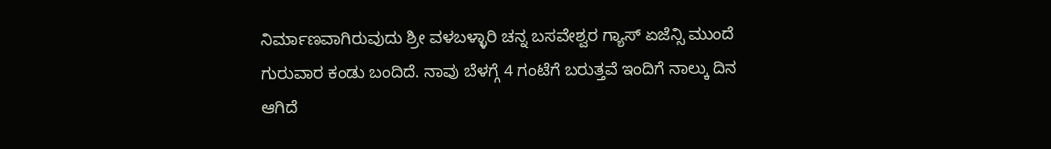ನಿರ್ಮಾಣವಾಗಿರುವುದು ಶ್ರೀ ವಳಬಳ್ಳಾರಿ ಚನ್ನ ಬಸವೇಶ್ವರ ಗ್ಯಾಸ್ ಏಜೆನ್ಸಿ ಮುಂದೆ ಗುರುವಾರ ಕಂಡು ಬಂದಿದೆ. ನಾವು ಬೆಳಗ್ಗೆ 4 ಗಂಟೆಗೆ ಬರುತ್ತವೆ ಇಂದಿಗೆ ನಾಲ್ಕು ದಿನ ಆಗಿದೆ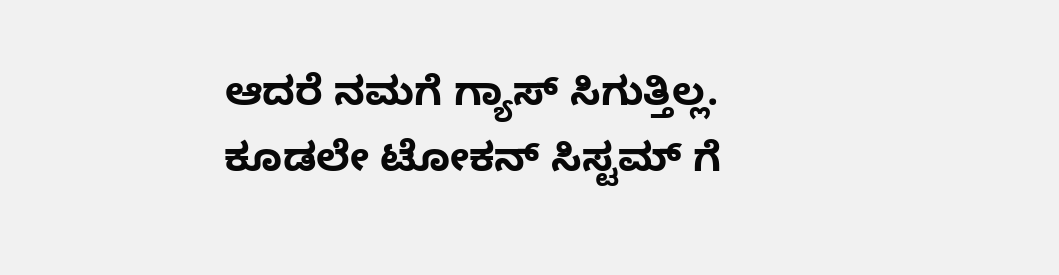ಆದರೆ ನಮಗೆ ಗ್ಯಾಸ್ ಸಿಗುತ್ತಿಲ್ಲ. ಕೂಡಲೇ ಟೋಕನ್ ಸಿಸ್ಟಮ್ ಗೆ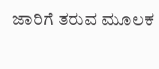ಜಾರಿಗೆ ತರುವ ಮೂಲಕ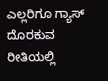ಎಲ್ಲರಿಗೂ ಗ್ಯಾಸ್ ದೊರಕುವ ರೀತಿಯಲ್ಲಿ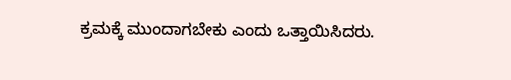ಕ್ರಮಕ್ಕೆ ಮುಂದಾಗಬೇಕು ಎಂದು ಒತ್ತಾಯಿಸಿದರು.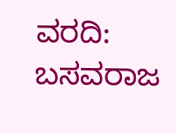ವರದಿ: ಬಸವರಾಜ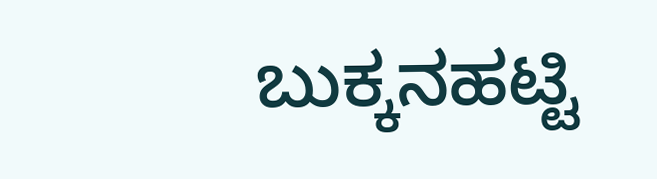ಬುಕ್ಕನಹಟ್ಟಿ